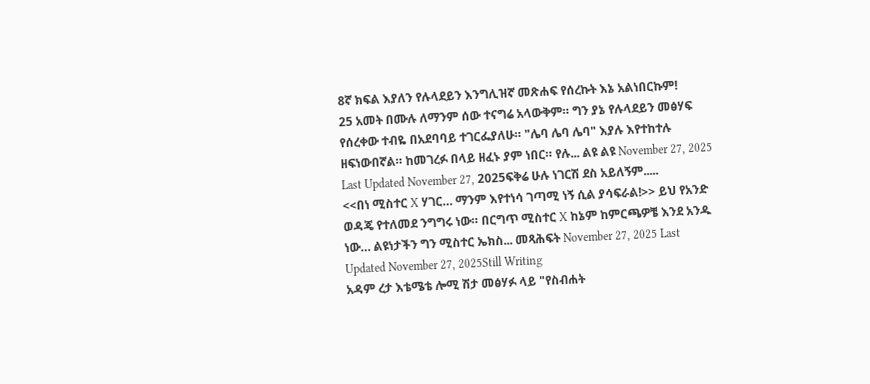8ኛ ክፍል እያለን የሉላደይን እንግሊዝኛ መጽሐፍ የሰረኩት እኔ አልነበርኩም!
25 አመት በሙሉ ለማንም ሰው ተናግሬ አላውቅም። ግን ያኔ የሉላደይን መፅሃፍ የሰረቀው ተብዬ በአደባባይ ተገርፌያለሁ። "ሌባ ሌባ ሌባ" እያሉ እየተከተሉ ዘፍነውበኛል። ከመገረፉ በላይ ዘፈኑ ያም ነበር። የሉ... ልዩ ልዩ November 27, 2025 Last Updated November 27, 2025ፍቅሬ ሁሉ ነገርሽ ደስ አይለኝም.....
<<በነ ሚስተር X ሃገር… ማንም እየተነሳ ገጣሚ ነኝ ሲል ያሳፍራል!>> ይህ የአንድ ወዳጄ የተለመደ ንግግሩ ነው። በርግጥ ሚስተር X ከኔም ከምርጫዎቼ እንደ አንዱ ነው… ልዩነታችን ግን ሚስተር ኤክስ... መጻሕፍት November 27, 2025 Last Updated November 27, 2025Still Writing
አዳም ረታ እቴሜቴ ሎሚ ሽታ መፅሃፉ ላይ "የስብሐት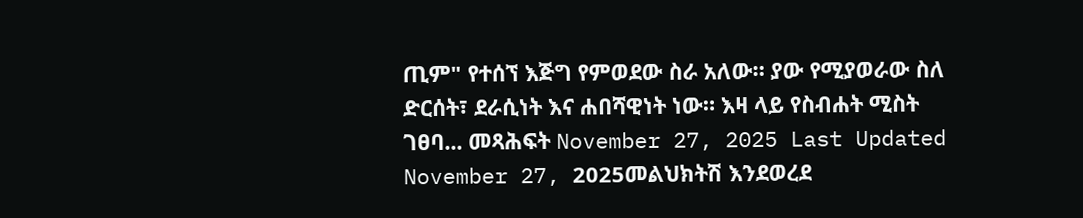ጢም" የተሰኘ እጅግ የምወደው ስራ አለው። ያው የሚያወራው ስለ ድርሰት፣ ደራሲነት እና ሐበሻዊነት ነው። እዛ ላይ የስብሐት ሚስት ገፀባ... መጻሕፍት November 27, 2025 Last Updated November 27, 2025መልህክትሽ እንደወረደ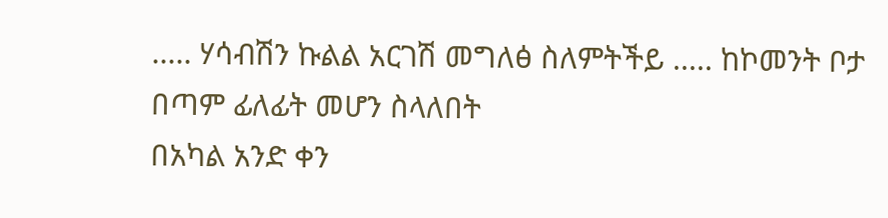..... ሃሳብሽን ኩልል አርገሽ መግለፅ ስለምትችይ ..... ከኮመንት ቦታ በጣም ፊለፊት መሆን ስላለበት
በአካል አንድ ቀን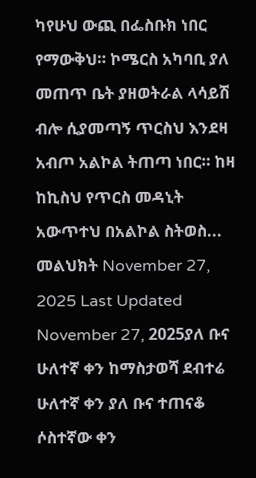ካየሁህ ውጪ በፌስቡክ ነበር የማውቅህ። ኮሜርስ አካባቢ ያለ መጠጥ ቤት ያዘወትራል ላሳይሽ ብሎ ሲያመጣኝ ጥርስህ እንደዛ አብጦ አልኮል ትጠጣ ነበር። ከዛ ከኪስህ የጥርስ መዳኒት አውጥተህ በአልኮል ስትወስ... መልህክት November 27, 2025 Last Updated November 27, 2025ያለ ቡና ሁለተኛ ቀን ከማስታወሻ ደብተሬ
ሁለተኛ ቀን ያለ ቡና ተጠናቆ ሶስተኛው ቀን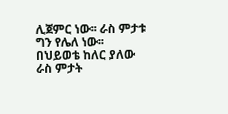ሊጀምር ነው፡፡ ራስ ምታቱ ግን የሌለ ነው፡፡ በህይወቴ ከለር ያለው ራስ ምታት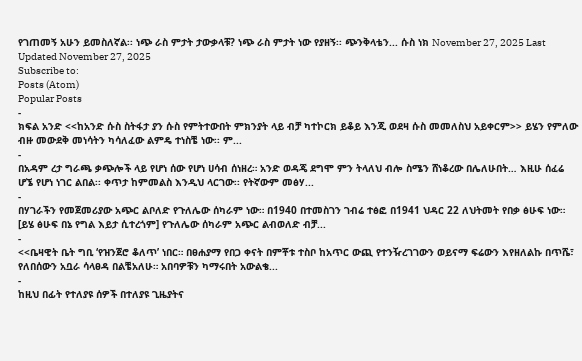የገጠመኝ አሁን ይመስለኛል፡፡ ነጭ ራስ ምታት ታውቃላቹ? ነጭ ራስ ምታት ነው የያዘኝ፡፡ ጭንቅላቴን... ሱስ ነክ November 27, 2025 Last Updated November 27, 2025
Subscribe to:
Posts (Atom)
Popular Posts
-
ክፍል አንድ <<ከአንድ ሱስ ስትፋታ ያን ሱስ የምትተውበት ምክንያት ላይ ብቻ ካተኮርክ ይቆይ እንጂ ወደዛ ሱስ መመለስህ አይቀርም>> ይሄን የምለው ብዙ መውደቅ መነሳትን ካሳለፈው ልምዴ ተነስቼ ነው፡፡ ም...
-
በአዳም ረታ ግራጫ ቃጭሎች ላይ የሆነ ሰው የሆነ ሀሳብ ሰነዘረ። አንድ ወዳጄ ደግሞ ምን ትላለህ ብሎ ስሜን ሸነቆረው በሌለሁበት… እዚሁ ሰፈሬ ሆኜ የሆነ ነገር ልበል፡፡ ቀጥታ ከምመልስ እንዲህ ላርገው፡፡ የትኛውም መፅሃ...
-
በሃገራችን የመጀመሪያው አጭር ልቦለድ የጉለሌው ሰካራም ነው። በ1940 በተመስገን ገብሬ ተፅፎ በ1941 ህዳር 22 ለህትመት የበቃ ፅሁፍ ነው። [ይሄ ፅሁፍ በኔ የግል እይታ ሲተረጎም] የጉለሌው ሰካራም አጭር ልብወለድ ብቻ...
-
<<ቤዛዊት ቤት ግቢ ‘የዝንጀሮ ቆለጥ’ ነበር። በፀሐያማ የበጋ ቀናት በምቾቱ ተስቦ ከአጥር ውጪ የተንዥረገገውን ወይናማ ፍሬውን እየዘለልኩ በጥሼ፣ የለበሰውን አቧራ ሳላፀዳ በልቼአለሁ። አበባዎቹን ካማሩበት አውልቄ...
-
ከዚህ በፊት የተለያዩ ሰዎች በተለያዩ ጊዜያትና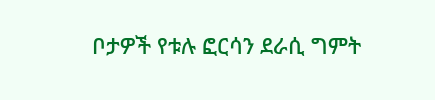ቦታዎች የቱሉ ፎርሳን ደራሲ ግምት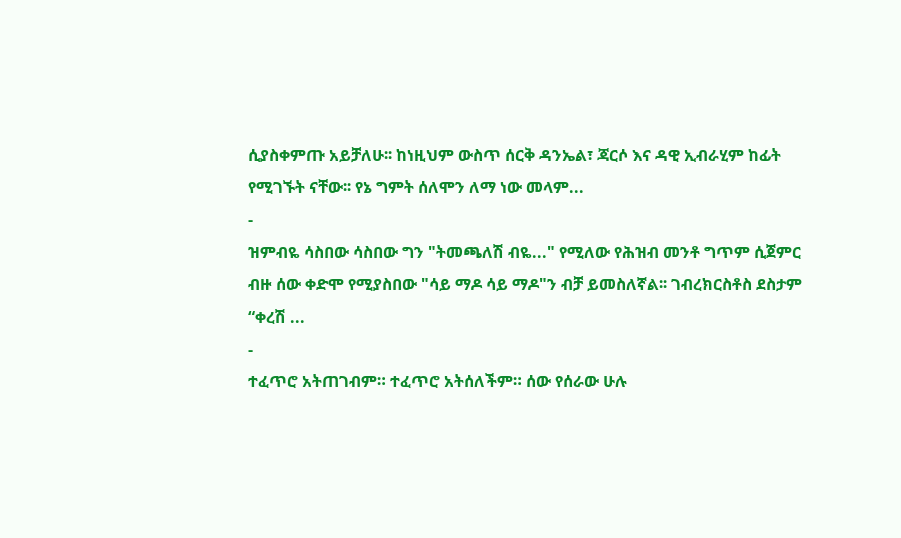ሲያስቀምጡ አይቻለሁ፡፡ ከነዚህም ውስጥ ሰርቅ ዳንኤል፣ ጃርሶ እና ዳዊ ኢብራሂም ከፊት የሚገኙት ናቸው፡፡ የኔ ግምት ሰለሞን ለማ ነው መላም...
-
ዝምብዬ ሳስበው ሳስበው ግን "ትመጫለሽ ብዬ..." የሚለው የሕዝብ መንቶ ግጥም ሲጀምር ብዙ ሰው ቀድሞ የሚያስበው "ሳይ ማዶ ሳይ ማዶ"ን ብቻ ይመስለኛል፡፡ ገብረክርስቶስ ደስታም “ቀረሽ ...
-
ተፈጥሮ አትጠገብም። ተፈጥሮ አትሰለችም። ሰው የሰራው ሁሉ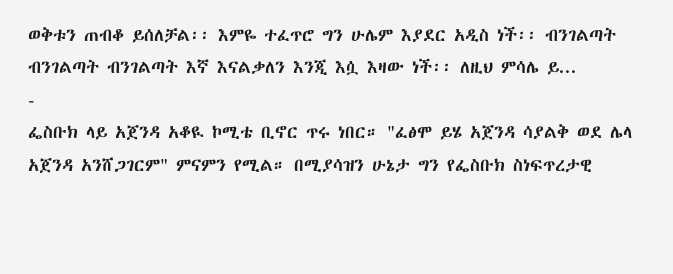ወቅቱን ጠብቆ ይሰለቻል፡፡ እምዬ ተፈጥሮ ግን ሁሌም እያደር አዲስ ነች፡፡ ብንገልጣት ብንገልጣት ብንገልጣት እኛ እናልቃለን እንጂ እሷ እዛው ነች፡፡ ለዚህ ምሳሌ ይ...
-
ፌስቡክ ላይ አጀንዳ አቆዪ ኮሚቴ ቢኖር ጥሩ ነበር። "ፈፅሞ ይሄ አጀንዳ ሳያልቅ ወደ ሌላ አጀንዳ አንሸጋገርም" ምናምን የሚል። በሚያሳዝን ሁኔታ ግን የፌስቡክ ስነፍጥረታዊ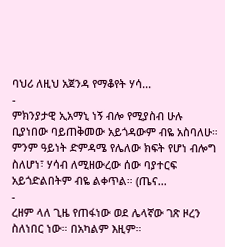ባህሪ ለዚህ አጀንዳ የማቆየት ሃሳ...
-
ምክንያታዊ ኢአማኒ ነኝ ብሎ የሚያስብ ሁሉ ቢያነበው ባይጠቅመው አይጎዳውም ብዬ አስባለሁ። ምንም ዓይነት ድምዳሜ የሌለው ክፍት የሆነ ብሎግ ስለሆነ፣ ሃሳብ ለሚዘውረው ሰው ባያተርፍ አይጎድልበትም ብዬ ልቀጥል። (ጤና...
-
ረዘም ላለ ጊዜ የጠፋነው ወደ ሌላኛው ገጽ ዞረን ስለነበር ነው። በአካልም እዚም።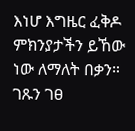እነሆ እግዜር ፈቅዶ ምክንያታችን ይኸው ነው ለማለት በቃን። ገጹን ገፀ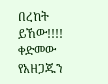በረከት ይኸው!!!! ቀድመው የአዘጋጁን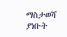ማስታወሻ ያነቡት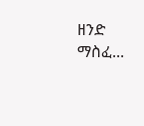ዘንድ ማስፈ...